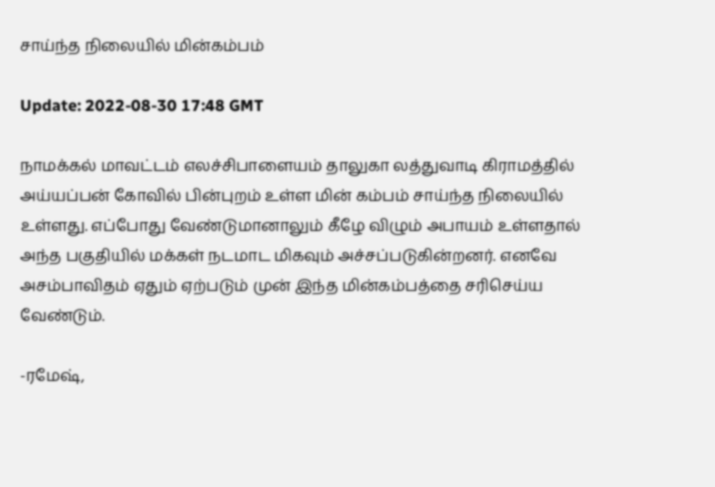சாய்ந்த நிலையில் மின்கம்பம்

Update: 2022-08-30 17:48 GMT

நாமக்கல் மாவட்டம் எலச்சிபாளையம் தாலுகா லத்துவாடி கிராமத்தில் அய்யப்பன் கோவில் பின்புறம் உள்ள மின் கம்பம் சாய்ந்த நிலையில் உள்ளது. எப்போது வேண்டுமானாலும் கீழே விழும் அபாயம் உள்ளதால் அந்த பகுதியில் மக்கள் நடமாட மிகவும் அச்சப்படுகின்றனர். எனவே அசம்பாவிதம் ஏதும் ஏற்படும் முன் இந்த மின்கம்பத்தை சரிசெய்ய வேண்டும்.

-ரமேஷ்,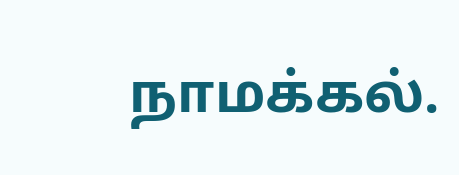நாமக்கல்.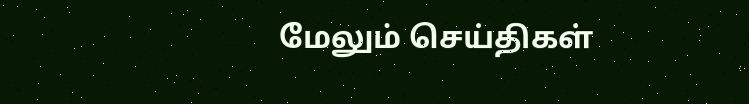மேலும் செய்திகள்